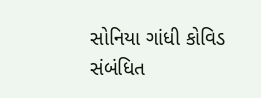સોનિયા ગાંધી કોવિડ સંબંધિત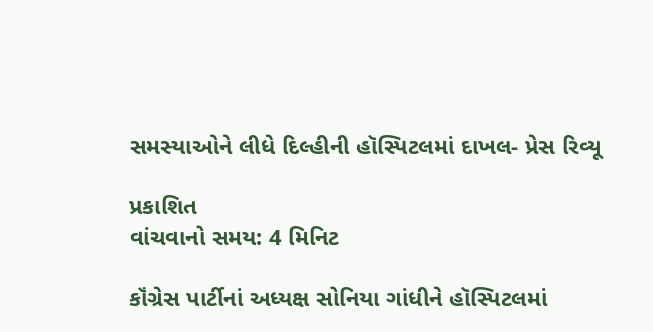સમસ્યાઓને લીધે દિલ્હીની હૉસ્પિટલમાં દાખલ- પ્રેસ રિવ્યૂ

પ્રકાશિત
વાંચવાનો સમય: 4 મિનિટ

કૉંગ્રેસ પાર્ટીનાં અધ્યક્ષ સોનિયા ગાંધીને હૉસ્પિટલમાં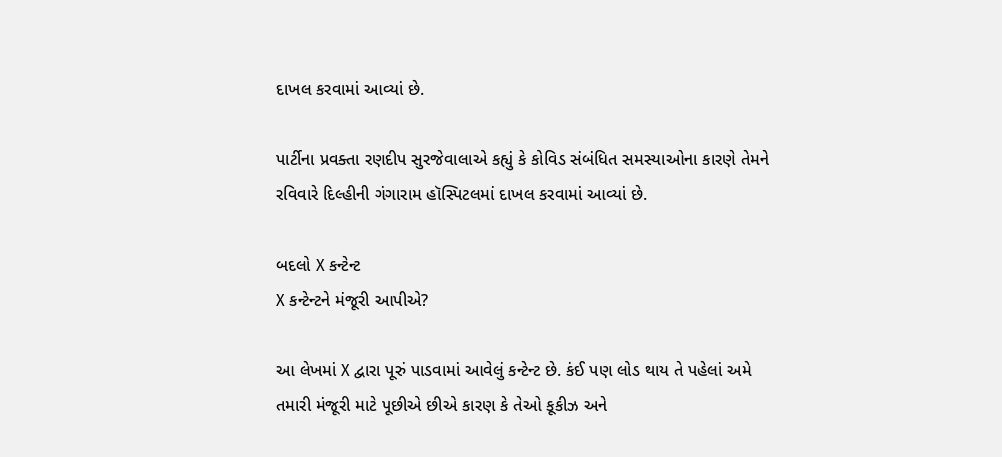દાખલ કરવામાં આવ્યાં છે.

પાર્ટીના પ્રવક્તા રણદીપ સુરજેવાલાએ કહ્યું કે કોવિડ સંબંધિત સમસ્યાઓના કારણે તેમને રવિવારે દિલ્હીની ગંગારામ હૉસ્પિટલમાં દાખલ કરવામાં આવ્યાં છે.

બદલો X કન્ટેન્ટ
X કન્ટેન્ટને મંજૂરી આપીએ?

આ લેખમાં X દ્વારા પૂરું પાડવામાં આવેલું કન્ટેન્ટ છે. કંઈ પણ લોડ થાય તે પહેલાં અમે તમારી મંજૂરી માટે પૂછીએ છીએ કારણ કે તેઓ કૂકીઝ અને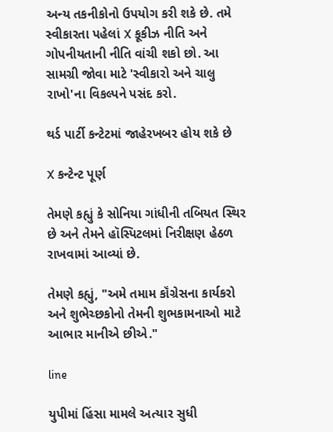અન્ય તકનીકોનો ઉપયોગ કરી શકે છે. તમે સ્વીકારતા પહેલાં X કૂકીઝ નીતિ અને ગોપનીયતાની નીતિ વાંચી શકો છો. આ સામગ્રી જોવા માટે 'સ્વીકારો અને ચાલુ રાખો'ના વિકલ્પને પસંદ કરો.

થર્ડ પાર્ટી કન્ટેટમાં જાહેરખબર હોય શકે છે

X કન્ટેન્ટ પૂર્ણ

તેમણે કહ્યું કે સોનિયા ગાંધીની તબિયત સ્થિર છે અને તેમને હૉસ્પિટલમાં નિરીક્ષણ હેઠળ રાખવામાં આવ્યાં છે.

તેમણે કહ્યું, "અમે તમામ કૉંગ્રેસના કાર્યકરો અને શુભેચ્છકોનો તેમની શુભકામનાઓ માટે આભાર માનીએ છીએ."

line

યુપીમાં હિંસા મામલે અત્યાર સુધી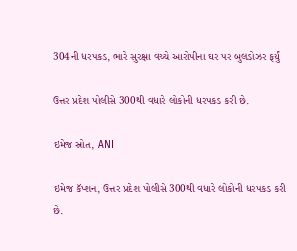304ની ધરપકડ, ભારે સુરક્ષા વચ્ચે આરોપીના ઘર પર બુલડોઝર ફર્યું

ઉત્તર પ્રદેશ પોલીસે 300થી વધારે લોકોની ધરપકડ કરી છે.

ઇમેજ સ્રોત, ANI

ઇમેજ કૅપ્શન, ઉત્તર પ્રદેશ પોલીસે 300થી વધારે લોકોની ધરપકડ કરી છે.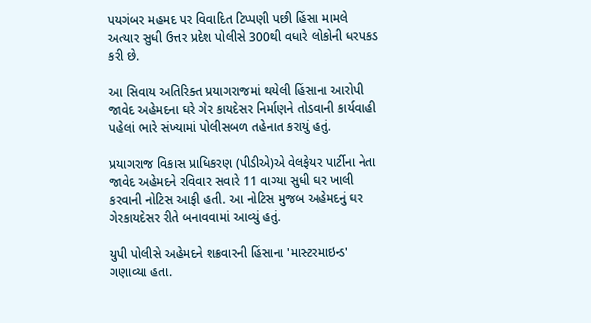પયગંબર મહમદ પર વિવાદિત ટિપ્પણી પછી હિંસા મામલે અત્યાર સુધી ઉત્તર પ્રદેશ પોલીસે 300થી વધારે લોકોની ધરપકડ કરી છે.

આ સિવાય અતિરિક્ત પ્રયાગરાજમાં થયેલી હિંસાના આરોપી જાવેદ અહેમદના ઘરે ગેર કાયદેસર નિર્માણને તોડવાની કાર્યવાહી પહેલાં ભારે સંખ્યામાં પોલીસબળ તહેનાત કરાયું હતું.

પ્રયાગરાજ વિકાસ પ્રાધિકરણ (પીડીએ)એ વેલફેયર પાર્ટીના નેતા જાવેદ અહેમદને રવિવાર સવારે 11 વાગ્યા સુધી ઘર ખાલી કરવાની નોટિસ આફી હતી. આ નોટિસ મુજબ અહેમદનું ઘર ગેરકાયદેસર રીતે બનાવવામાં આવ્યું હતું.

યુપી પોલીસે અહેમદને શક્રવારની હિંસાના 'માસ્ટરમાઇન્ડ' ગણાવ્યા હતા.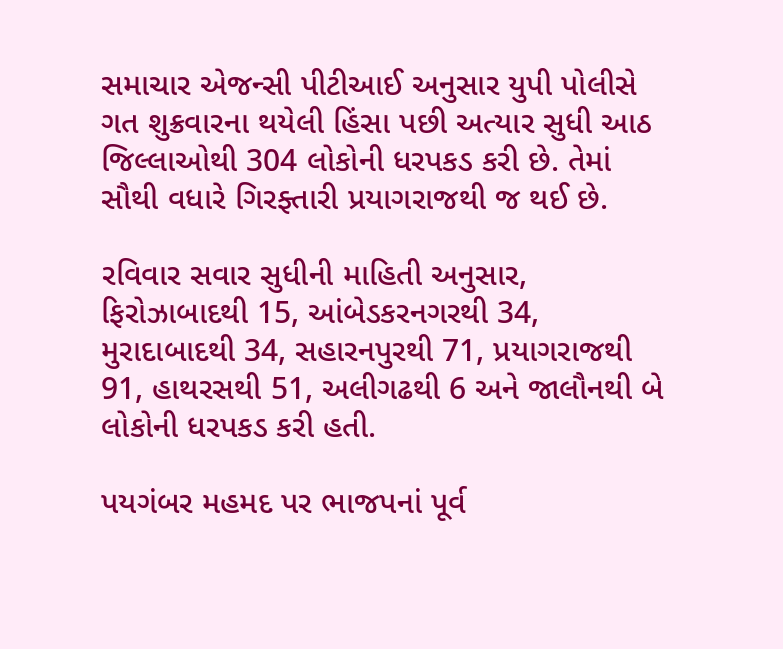સમાચાર એજન્સી પીટીઆઈ અનુસાર યુપી પોલીસે ગત શુક્રવારના થયેલી હિંસા પછી અત્યાર સુધી આઠ જિલ્લાઓથી 304 લોકોની ધરપકડ કરી છે. તેમાં સૌથી વધારે ગિરફ્તારી પ્રયાગરાજથી જ થઈ છે.

રવિવાર સવાર સુધીની માહિતી અનુસાર, ફિરોઝાબાદથી 15, આંબેડકરનગરથી 34, મુરાદાબાદથી 34, સહારનપુરથી 71, પ્રયાગરાજથી 91, હાથરસથી 51, અલીગઢથી 6 અને જાલૌનથી બે લોકોની ધરપકડ કરી હતી.

પયગંબર મહમદ પર ભાજપનાં પૂર્વ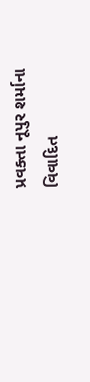પ્રવક્તા નૂપુર શર્માના વિવાદિત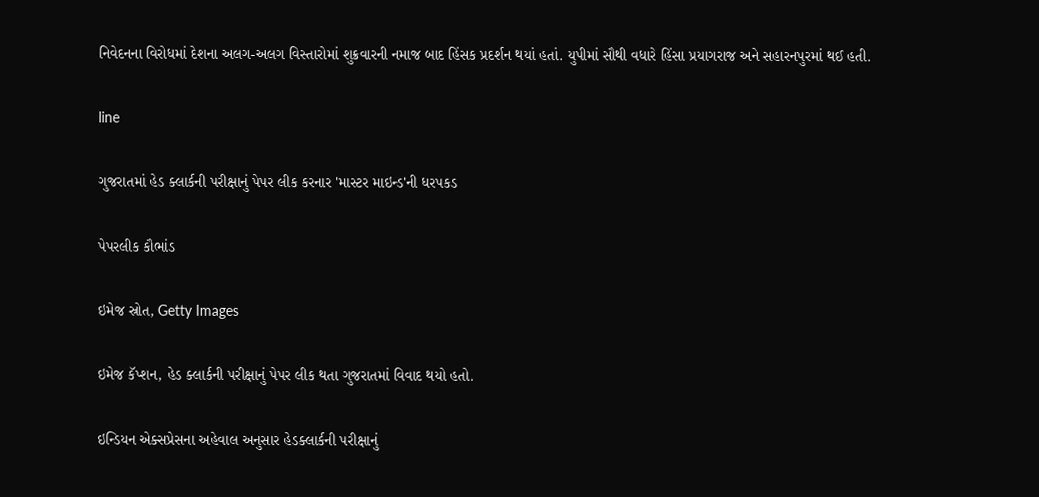નિવેદનના વિરોધમાં દેશના અલગ-અલગ વિસ્તારોમાં શુક્રવારની નમાજ બાદ હિંસક પ્રદર્શન થયાં હતાં. યુપીમાં સૌથી વધારે હિંસા પ્રયાગરાજ અને સહારનપુરમાં થઈ હતી.

line

ગુજરાતમાં હેડ ક્લાર્કની પરીક્ષાનું પેપર લીક કરનાર 'માસ્ટર માઇન્ડ'ની ધરપકડ

પેપરલીક કૌભાંડ

ઇમેજ સ્રોત, Getty Images

ઇમેજ કૅપ્શન, હેડ ક્લાર્કની પરીક્ષાનું પેપર લીક થતા ગુજરાતમાં વિવાદ થયો હતો.

ઇન્ડિયન એક્સપ્રેસના અહેવાલ અનુસાર હેડક્લાર્કની પરીક્ષાનું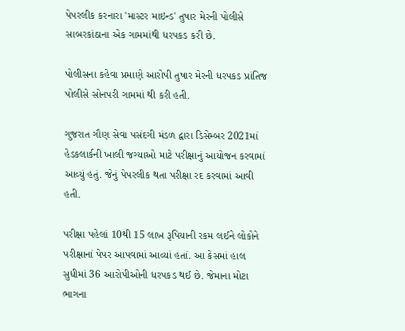પેપરલીક કરનારા 'માસ્ટર માઇન્ડ' તુષાર મેરની પોલીસે સાબરકાંઠાના એક ગામમાંથી ધરપકડ કરી છે.

પોલીસના કહેવા પ્રમાણે આરોપી તુષાર મેરની ધરપકડ પ્રાંતિજ પોલીસે સોનપરી ગામમાં થી કરી હતી.

ગુજરાત ગૌણ સેવા પસંદગી મંડળ દ્વારા ડિસેમ્બર 2021માં હેડકલાર્કની ખાલી જગ્યાઓ માટે પરીક્ષાનું આયોજન કરવામાં આવ્યું હતું. જેનું પેપરલીક થતા પરીક્ષા રદ કરવામાં આવી હતી.

પરીક્ષા પહેલાં 10થી 15 લાખ રૂપિયાની રકમ લઈને લોકોને પરીક્ષાનાં પેપર આપવામાં આવ્યાં હતાં. આ કેસમાં હાલ સુધીમાં 36 આરોપીઓની ધરપકડ થઈ છે. જેમાના મોટા ભાગના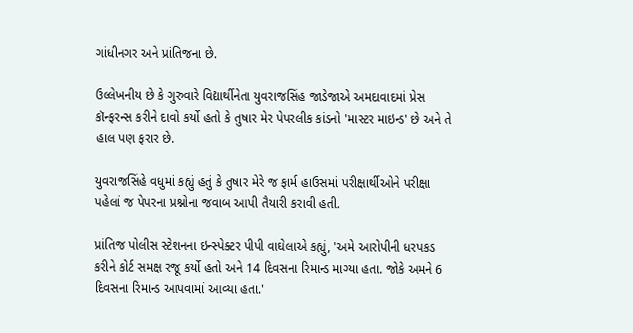ગાંધીનગર અને પ્રાંતિજના છે.

ઉલ્લેખનીય છે કે ગુરુવારે વિદ્યાર્થીનેતા યુવરાજસિંહ જાડેજાએ અમદાવાદમાં પ્રેસ કૉન્ફરન્સ કરીને દાવો કર્યો હતો કે તુષાર મેર પેપરલીક કાંડનો 'માસ્ટર માઇન્ડ' છે અને તે હાલ પણ ફરાર છે.

યુવરાજસિંહે વધુમાં કહ્યું હતું કે તુષાર મેરે જ ફાર્મ હાઉસમાં પરીક્ષાર્થીઓને પરીક્ષા પહેલાં જ પેપરના પ્રશ્નોના જવાબ આપી તૈયારી કરાવી હતી.

પ્રાંતિજ પોલીસ સ્ટેશનના ઇન્સ્પેક્ટર પીપી વાઘેલાએ કહ્યું, 'અમે આરોપીની ધરપકડ કરીને કોર્ટ સમક્ષ રજૂ કર્યો હતો અને 14 દિવસના રિમાન્ડ માગ્યા હતા. જોકે અમને 6 દિવસના રિમાન્ડ આપવામાં આવ્યા હતા.'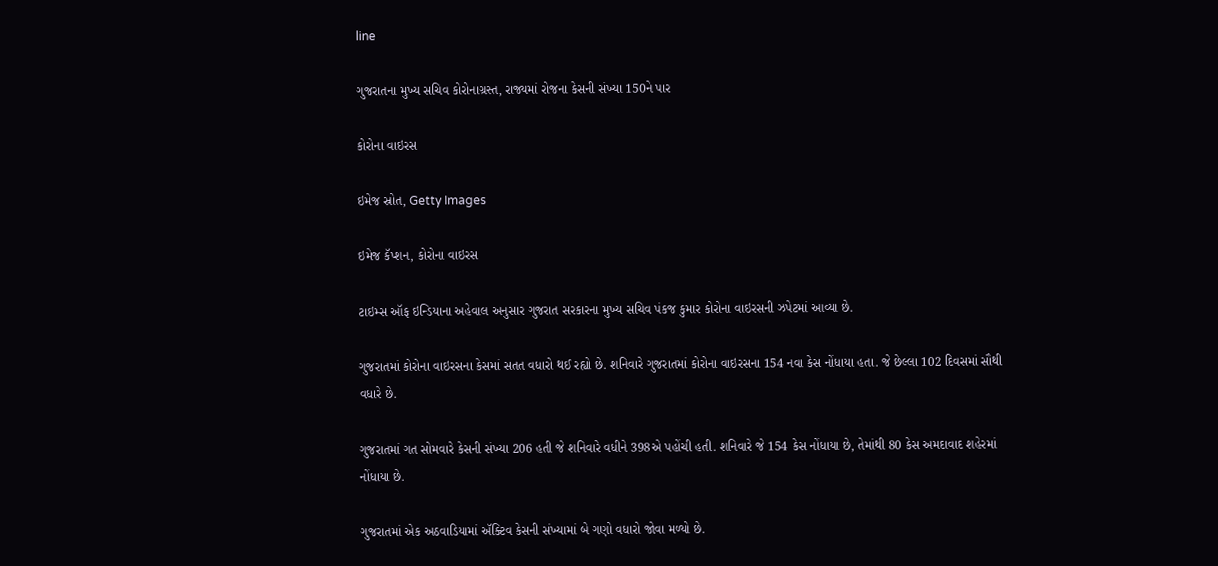line

ગુજરાતના મુખ્ય સચિવ કોરોનાગ્રસ્ત, રાજ્યમાં રોજના કેસની સંખ્યા 150ને પાર

કોરોના વાઇરસ

ઇમેજ સ્રોત, Getty Images

ઇમેજ કૅપ્શન, કોરોના વાઇરસ

ટાઇમ્સ ઑફ ઇન્ડિયાના અહેવાલ અનુસાર ગુજરાત સરકારના મુખ્ય સચિવ પંકજ કુમાર કોરોના વાઇરસની ઝપેટમાં આવ્યા છે.

ગુજરાતમાં કોરોના વાઇરસના કેસમાં સતત વધારો થઈ રહ્યો છે. શનિવારે ગુજરાતમાં કોરોના વાઇરસના 154 નવા કેસ નોંધાયા હતા. જે છેલ્લા 102 દિવસમાં સૌથી વધારે છે.

ગુજરાતમાં ગત સોમવારે કેસની સંખ્યા 206 હતી જે શનિવારે વધીને 398એ પહોંચી હતી. શનિવારે જે 154 કેસ નોંધાયા છે, તેમાંથી 80 કેસ અમદાવાદ શહેરમાં નોંધાયા છે.

ગુજરાતમાં એક અઠવાડિયામાં ઍક્ટિવ કેસની સંખ્યામાં બે ગણો વધારો જોવા મળ્યો છે.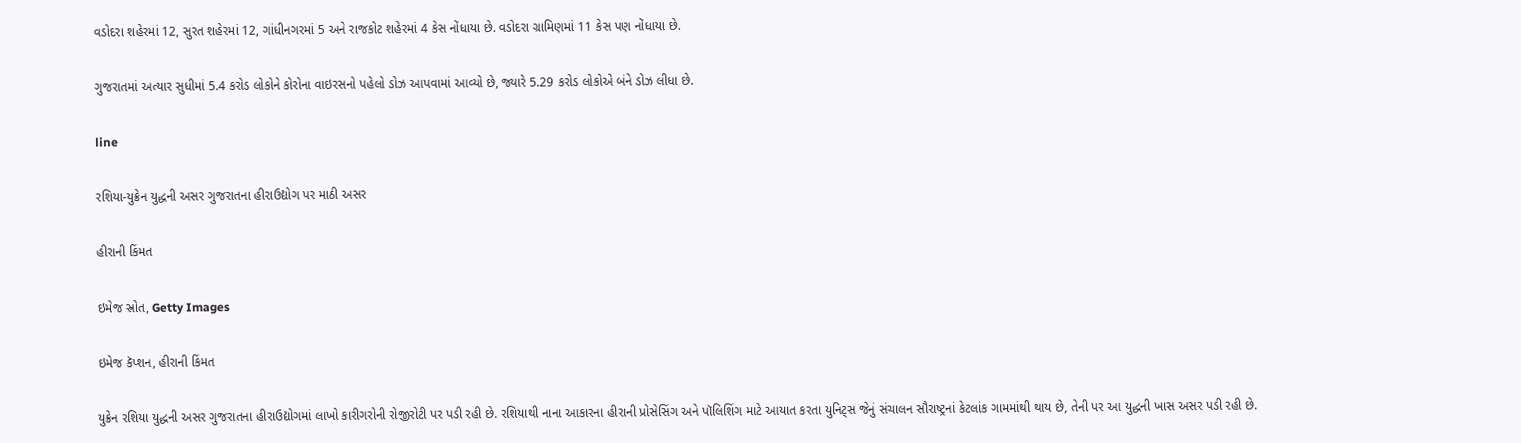વડોદરા શહેરમાં 12, સુરત શહેરમાં 12, ગાંધીનગરમાં 5 અને રાજકોટ શહેરમાં 4 કેસ નોંધાયા છે. વડોદરા ગ્રામિણમાં 11 કેસ પણ નોંધાયા છે.

ગુજરાતમાં અત્યાર સુધીમાં 5.4 કરોડ લોકોને કોરોના વાઇરસનો પહેલો ડોઝ આપવામાં આવ્યો છે, જ્યારે 5.29 કરોડ લોકોએ બંને ડોઝ લીધા છે.

line

રશિયા-યુક્રેન યુદ્ધની અસર ગુજરાતના હીરાઉદ્યોગ પર માઠી અસર

હીરાની કિંમત

ઇમેજ સ્રોત, Getty Images

ઇમેજ કૅપ્શન, હીરાની કિંમત

યુક્રેન રશિયા યુદ્ધની અસર ગુજરાતના હીરાઉદ્યોગમાં લાખો કારીગરોની રોજીરોટી પર પડી રહી છે. રશિયાથી નાના આકારના હીરાની પ્રોસેસિંગ અને પૉલિશિંગ માટે આયાત કરતા યુનિટ્સ જેનું સંચાલન સૌરાષ્ટ્રનાં કેટલાંક ગામમાંથી થાય છે, તેની પર આ યુદ્ધની ખાસ અસર પડી રહી છે.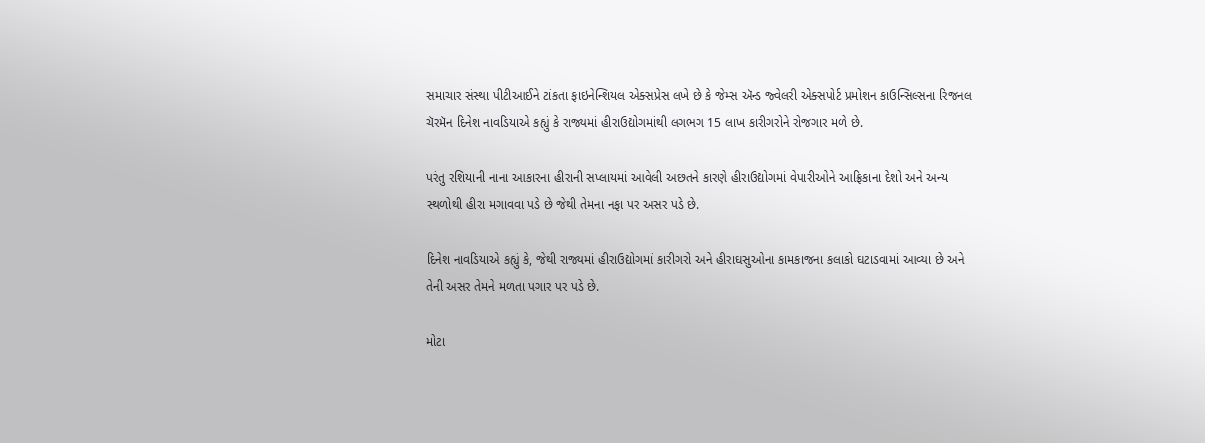સમાચાર સંસ્થા પીટીઆઈને ટાંકતા ફાઇનેન્શિયલ એક્સપ્રેસ લખે છે કે જેમ્સ ઍન્ડ જ્વેલરી એક્સપોર્ટ પ્રમોશન કાઉન્સિલ્સના રિજનલ ચૅરમૅન દિનેશ નાવડિયાએ કહ્યું કે રાજ્યમાં હીરાઉદ્યોગમાંથી લગભગ 15 લાખ કારીગરોને રોજગાર મળે છે.

પરંતુ રશિયાની નાના આકારના હીરાની સપ્લાયમાં આવેલી અછતને કારણે હીરાઉદ્યોગમાં વેપારીઓને આફ્રિકાના દેશો અને અન્ય સ્થળોથી હીરા મગાવવા પડે છે જેથી તેમના નફા પર અસર પડે છે.

દિનેશ નાવડિયાએ કહ્યું કે, જેથી રાજ્યમાં હીરાઉદ્યોગમાં કારીગરો અને હીરાઘસુઓના કામકાજના કલાકો ઘટાડવામાં આવ્યા છે અને તેની અસર તેમને મળતા પગાર પર પડે છે.

મોટા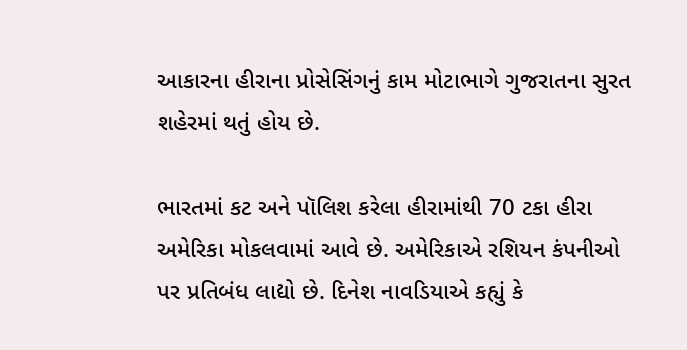આકારના હીરાના પ્રોસેસિંગનું કામ મોટાભાગે ગુજરાતના સુરત શહેરમાં થતું હોય છે.

ભારતમાં કટ અને પૉલિશ કરેલા હીરામાંથી 70 ટકા હીરા અમેરિકા મોકલવામાં આવે છે. અમેરિકાએ રશિયન કંપનીઓ પર પ્રતિબંધ લાદ્યો છે. દિનેશ નાવડિયાએ કહ્યું કે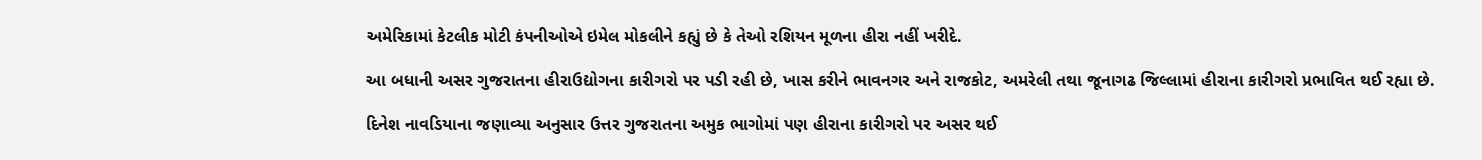અમેરિકામાં કેટલીક મોટી કંપનીઓએ ઇમેલ મોકલીને કહ્યું છે કે તેઓ રશિયન મૂળના હીરા નહીં ખરીદે.

આ બધાની અસર ગુજરાતના હીરાઉદ્યોગના કારીગરો પર પડી રહી છે, ખાસ કરીને ભાવનગર અને રાજકોટ, અમરેલી તથા જૂનાગઢ જિલ્લામાં હીરાના કારીગરો પ્રભાવિત થઈ રહ્યા છે.

દિનેશ નાવડિયાના જણાવ્યા અનુસાર ઉત્તર ગુજરાતના અમુક ભાગોમાં પણ હીરાના કારીગરો પર અસર થઈ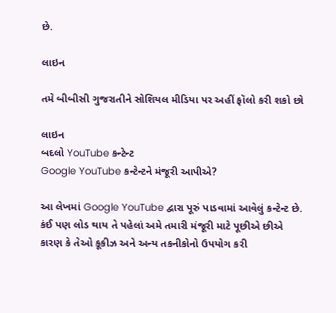છે.

લાઇન

તમે બીબીસી ગુજરાતીને સોશિયલ મીડિયા પર અહીં ફૉલો કરી શકો છો

લાઇન
બદલો YouTube કન્ટેન્ટ
Google YouTube કન્ટેન્ટને મંજૂરી આપીએ?

આ લેખમાં Google YouTube દ્વારા પૂરું પાડવામાં આવેલું કન્ટેન્ટ છે. કંઈ પણ લોડ થાય તે પહેલાં અમે તમારી મંજૂરી માટે પૂછીએ છીએ કારણ કે તેઓ કૂકીઝ અને અન્ય તકનીકોનો ઉપયોગ કરી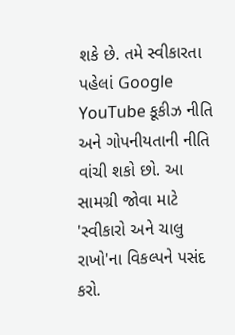શકે છે. તમે સ્વીકારતા પહેલાં Google YouTube કૂકીઝ નીતિ અને ગોપનીયતાની નીતિ વાંચી શકો છો. આ સામગ્રી જોવા માટે 'સ્વીકારો અને ચાલુ રાખો'ના વિકલ્પને પસંદ કરો.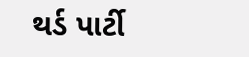થર્ડ પાર્ટી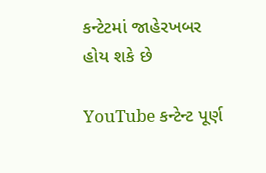કન્ટેટમાં જાહેરખબર હોય શકે છે

YouTube કન્ટેન્ટ પૂર્ણ